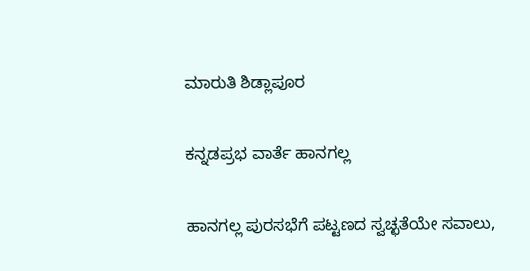ಮಾರುತಿ ಶಿಡ್ಲಾಪೂರ

ಕನ್ನಡಪ್ರಭ ವಾರ್ತೆ ಹಾನಗಲ್ಲ

ಹಾನಗಲ್ಲ ಪುರಸಭೆಗೆ ಪಟ್ಟಣದ ಸ್ವಚ್ಛತೆಯೇ ಸವಾಲು,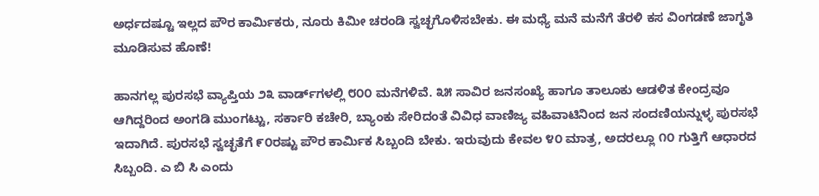ಅರ್ಧದಷ್ಟೂ ಇಲ್ಲದ ಪೌರ ಕಾರ್ಮಿಕರು, ನೂರು ಕಿಮೀ ಚರಂಡಿ ಸ್ವಚ್ಛಗೊಳಿಸಬೇಕು. ಈ ಮಧ್ಯೆ ಮನೆ ಮನೆಗೆ ತೆರಳಿ ಕಸ ವಿಂಗಡಣೆ ಜಾಗೃತಿ ಮೂಡಿಸುವ ಹೊಣೆ!

ಹಾನಗಲ್ಲ ಪುರಸಭೆ ವ್ಯಾಪ್ತಿಯ ೨೩ ವಾರ್ಡ್‌ಗಳಲ್ಲಿ ೮೦೦ ಮನೆಗಳಿವೆ. ೩೫ ಸಾವಿರ ಜನಸಂಖ್ಯೆ ಹಾಗೂ ತಾಲೂಕು ಆಡಳಿತ ಕೇಂದ್ರವೂ ಆಗಿದ್ದರಿಂದ ಅಂಗಡಿ ಮುಂಗಟ್ಟು, ಸರ್ಕಾರಿ ಕಚೇರಿ, ಬ್ಯಾಂಕು ಸೇರಿದಂತೆ ವಿವಿಧ ವಾಣಿಜ್ಯ ವಹಿವಾಟಿನಿಂದ ಜನ ಸಂದಣಿಯನ್ನುಳ್ಳ ಪುರಸಭೆ ಇದಾಗಿದೆ. ಪುರಸಭೆ ಸ್ವಚ್ಛತೆಗೆ ೯೦ರಷ್ಟು ಪೌರ ಕಾರ್ಮಿಕ ಸಿಬ್ಬಂದಿ ಬೇಕು. ಇರುವುದು ಕೇವಲ ೪೦ ಮಾತ್ರ, ಅದರಲ್ಲೂ ೧೦ ಗುತ್ತಿಗೆ ಆಧಾರದ ಸಿಬ್ಬಂದಿ. ಎ ಬಿ ಸಿ ಎಂದು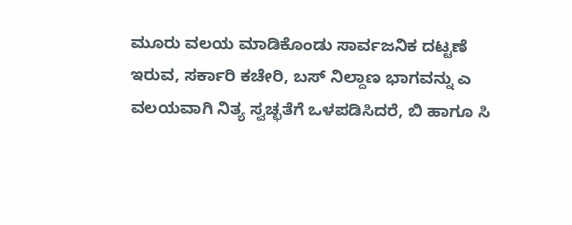ಮೂರು ವಲಯ ಮಾಡಿಕೊಂಡು ಸಾರ್ವಜನಿಕ ದಟ್ಟಣೆ ಇರುವ, ಸರ್ಕಾರಿ ಕಚೇರಿ, ಬಸ್ ನಿಲ್ದಾಣ ಭಾಗವನ್ನು ಎ ವಲಯವಾಗಿ ನಿತ್ಯ ಸ್ವಚ್ಛತೆಗೆ ಒಳಪಡಿಸಿದರೆ, ಬಿ ಹಾಗೂ ಸಿ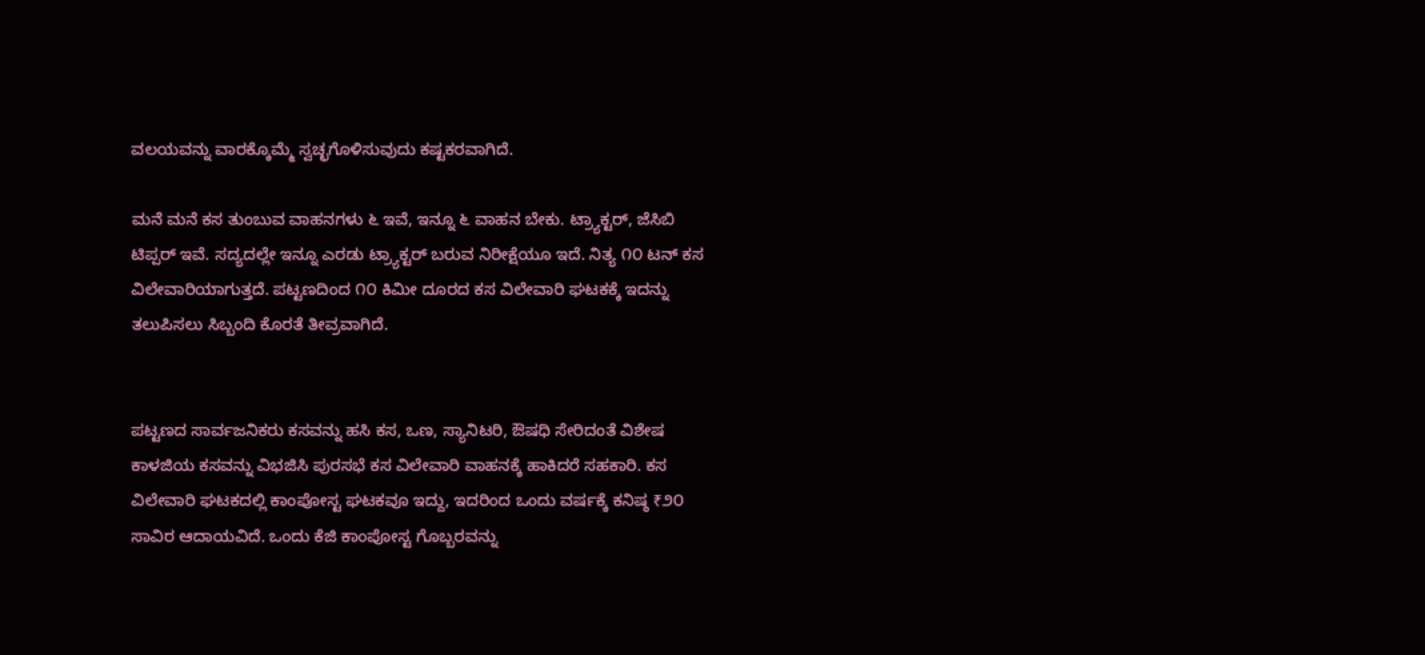ವಲಯವನ್ನು ವಾರಕ್ಕೊಮ್ಮೆ ಸ್ವಚ್ಛಗೊಳಿಸುವುದು ಕಷ್ಟಕರವಾಗಿದೆ.

ಮನೆ ಮನೆ ಕಸ ತುಂಬುವ ವಾಹನಗಳು ೬ ಇವೆ, ಇನ್ನೂ ೬ ವಾಹನ ಬೇಕು. ಟ್ರ್ಯಾಕ್ಟರ್, ಜೆಸಿಬಿ ಟಿಪ್ಪರ್ ಇವೆ. ಸದ್ಯದಲ್ಲೇ ಇನ್ನೂ ಎರಡು ಟ್ರ್ಯಾಕ್ಟರ್ ಬರುವ ನಿರೀಕ್ಷೆಯೂ ಇದೆ. ನಿತ್ಯ ೧೦ ಟನ್ ಕಸ ವಿಲೇವಾರಿಯಾಗುತ್ತದೆ. ಪಟ್ಟಣದಿಂದ ೧೦ ಕಿಮೀ ದೂರದ ಕಸ ವಿಲೇವಾರಿ ಘಟಕಕ್ಕೆ ಇದನ್ನು ತಲುಪಿಸಲು ಸಿಬ್ಬಂದಿ ಕೊರತೆ ತೀವ್ರವಾಗಿದೆ.


ಪಟ್ಟಣದ ಸಾರ್ವಜನಿಕರು ಕಸವನ್ನು ಹಸಿ ಕಸ, ಒಣ, ಸ್ಯಾನಿಟರಿ, ಔಷಧಿ ಸೇರಿದಂತೆ ವಿಶೇಷ ಕಾಳಜಿಯ ಕಸವನ್ನು ವಿಭಜಿಸಿ ಪುರಸಭೆ ಕಸ ವಿಲೇವಾರಿ ವಾಹನಕ್ಕೆ ಹಾಕಿದರೆ ಸಹಕಾರಿ. ಕಸ ವಿಲೇವಾರಿ ಘಟಕದಲ್ಲಿ ಕಾಂಪೋಸ್ಟ ಘಟಕವೂ ಇದ್ದು, ಇದರಿಂದ ಒಂದು ವರ್ಷಕ್ಕೆ ಕನಿಷ್ಠ ₹೨೦ ಸಾವಿರ ಆದಾಯವಿದೆ. ಒಂದು ಕೆಜಿ ಕಾಂಪೋಸ್ಟ ಗೊಬ್ಬರವನ್ನು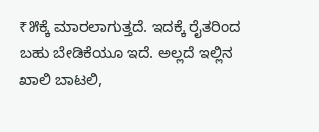₹೫ಕ್ಕೆ ಮಾರಲಾಗುತ್ತದೆ. ಇದಕ್ಕೆ ರೈತರಿಂದ ಬಹು ಬೇಡಿಕೆಯೂ ಇದೆ. ಅಲ್ಲದೆ ಇಲ್ಲಿನ ಖಾಲಿ ಬಾಟಲಿ,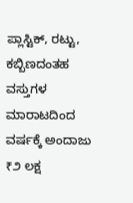ಪ್ಲಾಸ್ಟಿಕ್, ರಟ್ಟು, ಕಬ್ಬಿಣದಂತಹ ವಸ್ತುಗಳ ಮಾರಾಟದಿಂದ ವರ್ಷಕ್ಕೆ ಅಂದಾಜು ₹೨ ಲಕ್ಷ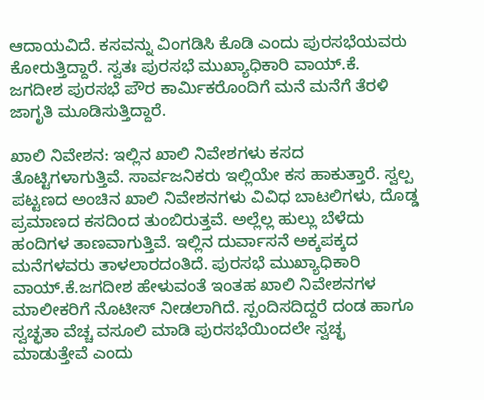ಆದಾಯವಿದೆ. ಕಸವನ್ನು ವಿಂಗಡಿಸಿ ಕೊಡಿ ಎಂದು ಪುರಸಭೆಯವರು ಕೋರುತ್ತಿದ್ದಾರೆ. ಸ್ವತಃ ಪುರಸಭೆ ಮುಖ್ಯಾಧಿಕಾರಿ ವಾಯ್.ಕೆ. ಜಗದೀಶ ಪುರಸಭೆ ಪೌರ ಕಾರ್ಮಿಕರೊಂದಿಗೆ ಮನೆ ಮನೆಗೆ ತೆರಳಿ ಜಾಗೃತಿ ಮೂಡಿಸುತ್ತಿದ್ದಾರೆ.

ಖಾಲಿ ನಿವೇಶನ: ಇಲ್ಲಿನ ಖಾಲಿ ನಿವೇಶಗಳು ಕಸದ ತೊಟ್ಟಿಗಳಾಗುತ್ತಿವೆ. ಸಾರ್ವಜನಿಕರು ಇಲ್ಲಿಯೇ ಕಸ ಹಾಕುತ್ತಾರೆ. ಸ್ವಲ್ಪ ಪಟ್ಟಣದ ಅಂಚಿನ ಖಾಲಿ ನಿವೇಶನಗಳು ವಿವಿಧ ಬಾಟಲಿಗಳು, ದೊಡ್ಡ ಪ್ರಮಾಣದ ಕಸದಿಂದ ತುಂಬಿರುತ್ತವೆ. ಅಲ್ಲೆಲ್ಲ ಹುಲ್ಲು ಬೆಳೆದು ಹಂದಿಗಳ ತಾಣವಾಗುತ್ತಿವೆ. ಇಲ್ಲಿನ ದುರ್ವಾಸನೆ ಅಕ್ಕಪಕ್ಕದ ಮನೆಗಳವರು ತಾಳಲಾರದಂತಿದೆ. ಪುರಸಭೆ ಮುಖ್ಯಾಧಿಕಾರಿ ವಾಯ್.ಕೆ.ಜಗದೀಶ ಹೇಳುವಂತೆ ಇಂತಹ ಖಾಲಿ ನಿವೇಶನಗಳ ಮಾಲೀಕರಿಗೆ ನೊಟೀಸ್ ನೀಡಲಾಗಿದೆ. ಸ್ಪಂದಿಸದಿದ್ದರೆ ದಂಡ ಹಾಗೂ ಸ್ವಚ್ಛತಾ ವೆಚ್ಚ ವಸೂಲಿ ಮಾಡಿ ಪುರಸಭೆಯಿಂದಲೇ ಸ್ವಚ್ಛ ಮಾಡುತ್ತೇವೆ ಎಂದು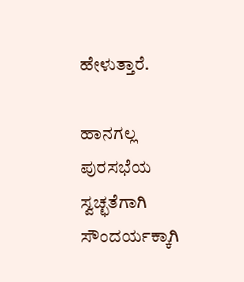ಹೇಳುತ್ತಾರೆ.

ಹಾನಗಲ್ಲ ಪುರಸಭೆಯ ಸ್ವಚ್ಛತೆಗಾಗಿ ಸೌಂದರ್ಯಕ್ಕಾಗಿ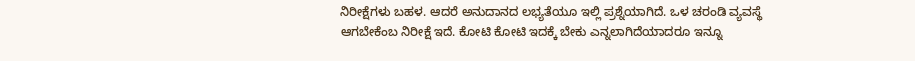ನಿರೀಕ್ಷೆಗಳು ಬಹಳ. ಆದರೆ ಅನುದಾನದ ಲಭ್ಯತೆಯೂ ಇಲ್ಲಿ ಪ್ರಶ್ನೆಯಾಗಿದೆ. ಒಳ ಚರಂಡಿ ವ್ಯವಸ್ಥೆ ಆಗಬೇಕೆಂಬ ನಿರೀಕ್ಷೆ ಇದೆ. ಕೋಟಿ ಕೋಟಿ ಇದಕ್ಕೆ ಬೇಕು ಎನ್ನಲಾಗಿದೆಯಾದರೂ ಇನ್ನೂ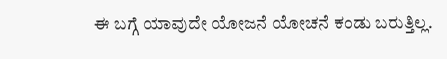ಈ ಬಗ್ಗೆ ಯಾವುದೇ ಯೋಜನೆ ಯೋಚನೆ ಕಂಡು ಬರುತ್ತಿಲ್ಲ.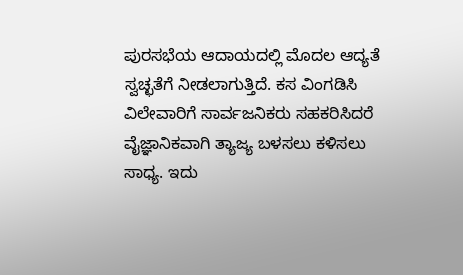ಪುರಸಭೆಯ ಆದಾಯದಲ್ಲಿ ಮೊದಲ ಆದ್ಯತೆ ಸ್ವಚ್ಛತೆಗೆ ನೀಡಲಾಗುತ್ತಿದೆ. ಕಸ ವಿಂಗಡಿಸಿ ವಿಲೇವಾರಿಗೆ ಸಾರ್ವಜನಿಕರು ಸಹಕರಿಸಿದರೆ ವೈಜ್ಞಾನಿಕವಾಗಿ ತ್ಯಾಜ್ಯ ಬಳಸಲು ಕಳಿಸಲು ಸಾಧ್ಯ. ಇದು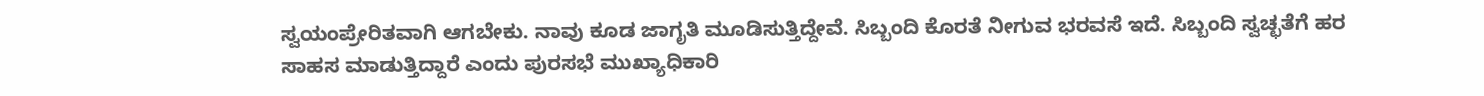ಸ್ವಯಂಪ್ರೇರಿತವಾಗಿ ಆಗಬೇಕು. ನಾವು ಕೂಡ ಜಾಗೃತಿ ಮೂಡಿಸುತ್ತಿದ್ದೇವೆ. ಸಿಬ್ಬಂದಿ ಕೊರತೆ ನೀಗುವ ಭರವಸೆ ಇದೆ. ಸಿಬ್ಬಂದಿ ಸ್ವಚ್ಛತೆಗೆ ಹರ ಸಾಹಸ ಮಾಡುತ್ತಿದ್ದಾರೆ ಎಂದು ಪುರಸಭೆ ಮುಖ್ಯಾಧಿಕಾರಿ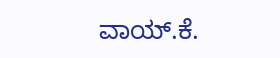ವಾಯ್.ಕೆ.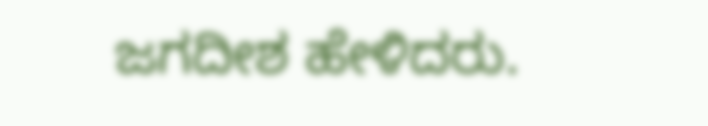ಜಗದೀಶ ಹೇಳಿದರು.